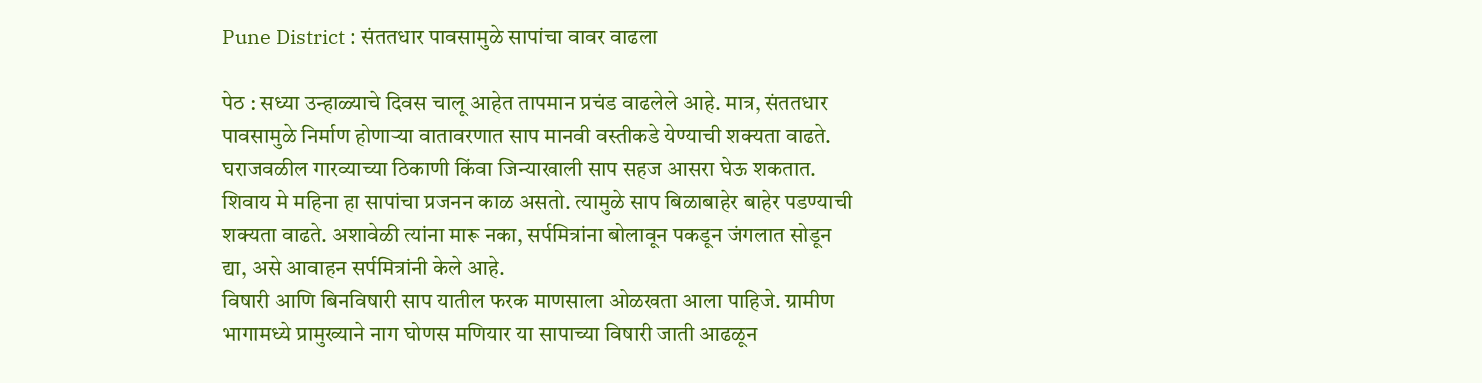Pune District : संततधार पावसामुळे सापांचा वावर वाढला

पेठ : सध्या उन्हाळ्याचे दिवस चालू आहेत तापमान प्रचंड वाढलेले आहे. मात्र, संततधार पावसामुळे निर्माण होणाऱ्या वातावरणात साप मानवी वस्तीकडे येण्याची शक्यता वाढते. घराजवळील गारव्याच्या ठिकाणी किंवा जिन्याखाली साप सहज आसरा घेऊ शकतात. शिवाय मे महिना हा सापांचा प्रजनन काळ असतो. त्यामुळे साप बिळाबाहेर बाहेर पडण्याची शक्यता वाढते. अशावेळी त्यांना मारू नका, सर्पमित्रांना बोलावून पकडून जंगलात सोडून द्या, असे आवाहन सर्पमित्रांनी केले आहे.
विषारी आणि बिनविषारी साप यातील फरक माणसाला ओळखता आला पाहिजे. ग्रामीण भागामध्ये प्रामुख्याने नाग घोणस मणियार या सापाच्या विषारी जाती आढळून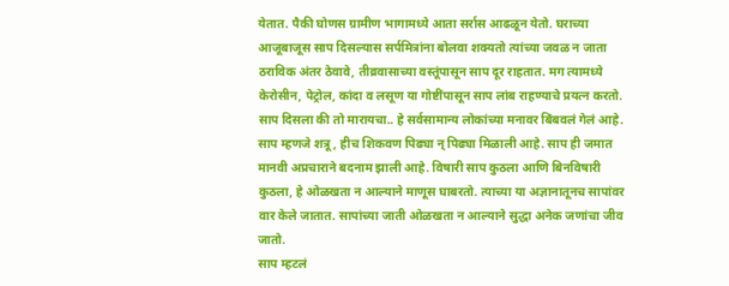येतात. पैकी घोणस ग्रामीण भागामध्ये आता सर्रास आढळून येतो. घराच्या आजूबाजूस साप दिसल्यास सर्पमित्रांना बोलवा शक्यतो त्यांच्या जवळ न जाता ठराविक अंतर ठेवावे, तीव्रवासाच्या वस्तूंपासून साप दूर राहतात. मग त्यामध्ये केरोसीन, पेट्रोल, कांदा व लसूण या गोष्टींपासून साप लांब राहण्याचे प्रयत्न करतो.
साप दिसला की तो मारायचा.. हे सर्वसामान्य लोकांच्या मनावर बिंबवलं गेलं आहे. साप म्हणजे शत्रू, हीच शिकवण पिढ्या न् पिढ्या मिळाली आहे. साप ही जमात मानवी अप्रचाराने बदनाम झाली आहे. विषारी साप कुठला आणि बिनविषारी कुठला, हे ओळखता न आल्याने माणूस घाबरतो. त्याच्या या अज्ञानातूनच सापांवर वार केले जातात. सापांच्या जाती ओळखता न आल्याने सुद्धा अनेक जणांचा जीव जातो.
साप म्हटलं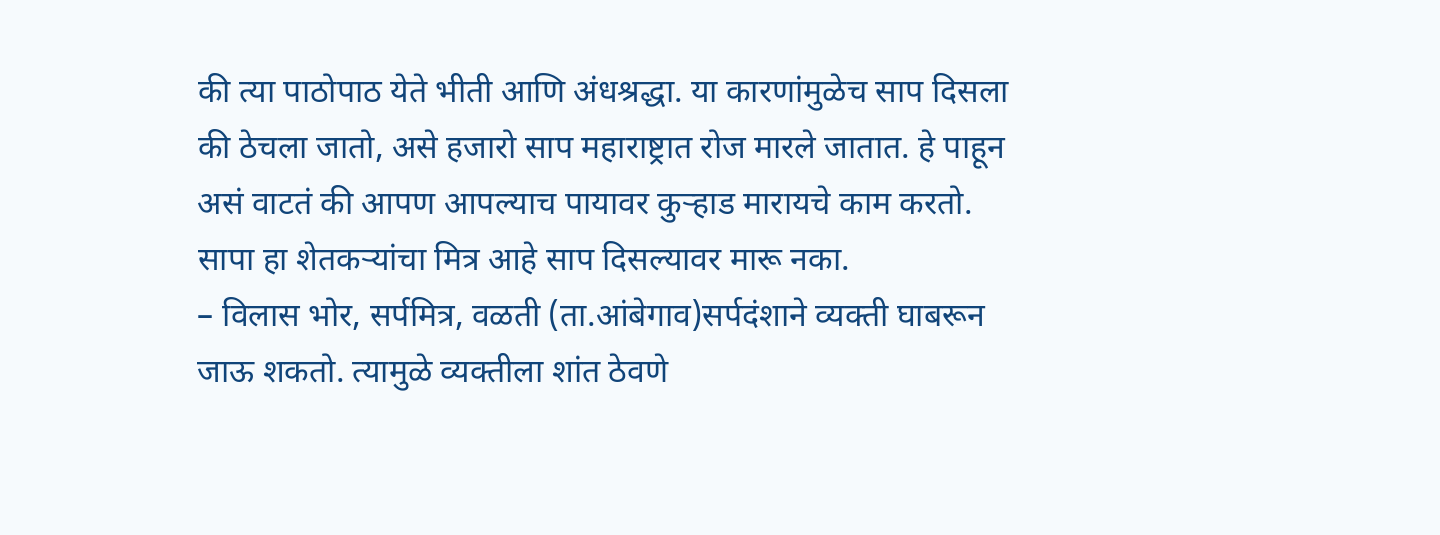की त्या पाठोपाठ येते भीती आणि अंधश्रद्धा. या कारणांमुळेच साप दिसला की ठेचला जातो, असे हजारो साप महाराष्ट्रात रोज मारले जातात. हे पाहून असं वाटतं की आपण आपल्याच पायावर कुऱ्हाड मारायचे काम करतो. सापा हा शेतकऱ्यांचा मित्र आहे साप दिसल्यावर मारू नका.
– विलास भोर, सर्पमित्र, वळती (ता.आंबेगाव)सर्पदंशाने व्यक्ती घाबरून जाऊ शकतो. त्यामुळे व्यक्तीला शांत ठेवणे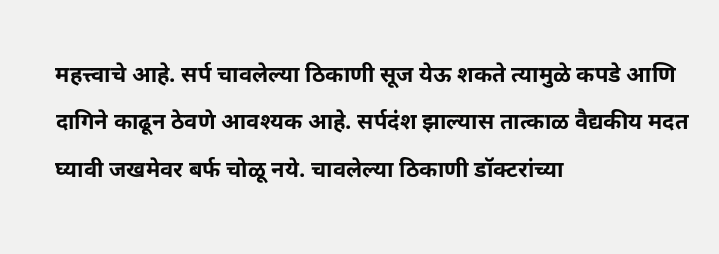महत्त्वाचे आहे. सर्प चावलेल्या ठिकाणी सूज येऊ शकते त्यामुळे कपडे आणि दागिने काढून ठेवणे आवश्यक आहे. सर्पदंश झाल्यास तात्काळ वैद्यकीय मदत घ्यावी जखमेवर बर्फ चोळू नये. चावलेल्या ठिकाणी डॉक्टरांच्या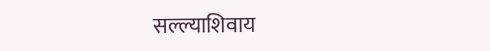सल्ल्याशिवाय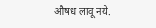औषध लावू नये.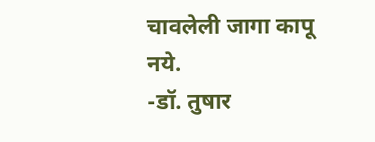चावलेली जागा कापू नये.
-डॉ. तुषार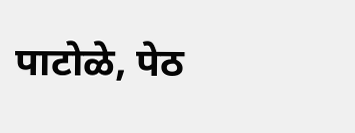पाटोळे, पेठ